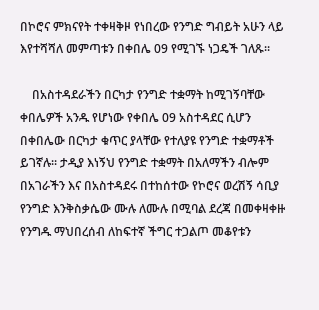በኮሮና ምክናየት ተቀዛቅዞ የነበረው የንግድ ግብይት አሁን ላይ እየተሻሻለ መምጣቱን በቀበሌ 09 የሚገኙ ነጋዴች ገለጹ፡፡

    በአስተዳደራችን በርካታ የንግድ ተቋማት ከሚገኝባቸው ቀበሌዎች አንዱ የሆነው የቀበሌ 09 አስተዳደር ሲሆን በቀበሌው በርካታ ቁጥር ያላቸው የተለያዩ የንግድ ተቋማቶች ይገኛሉ፡፡ ታዲያ እነኝህ የንግድ ተቋማት በአለማችን ብሎም በአገራችን እና በአስተዳደሩ በተከሰተው የኮሮና ወረሽኝ ሳቢያ የንግድ እንቅስቃሴው ሙሉ ለሙሉ በሚባል ደረጃ በመቀዛቀዙ የንግዱ ማህበረሰብ ለከፍተኛ ችግር ተጋልጦ መቆየቱን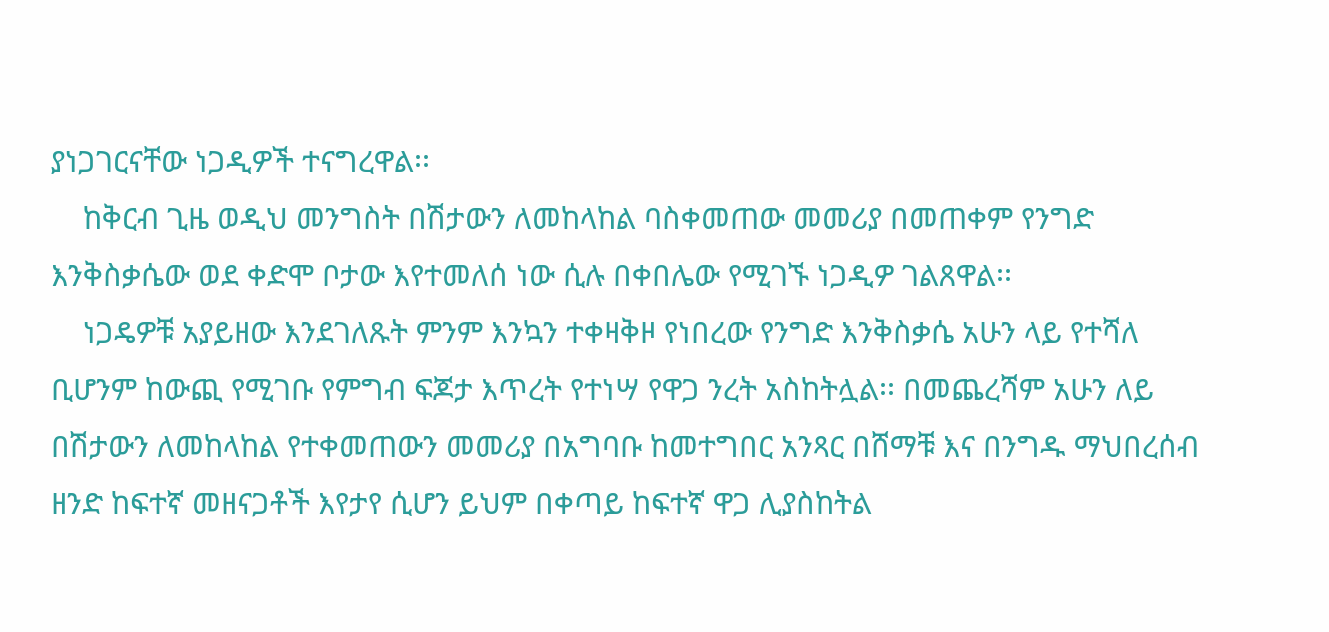ያነጋገርናቸው ነጋዲዎች ተናግረዋል፡፡
    ከቅርብ ጊዜ ወዲህ መንግስት በሽታውን ለመከላከል ባስቀመጠው መመሪያ በመጠቀም የንግድ እንቅስቃሴው ወደ ቀድሞ ቦታው እየተመለሰ ነው ሲሉ በቀበሌው የሚገኙ ነጋዲዎ ገልጸዋል፡፡
    ነጋዴዎቹ አያይዘው እንደገለጹት ምንም እንኳን ተቀዛቅዞ የነበረው የንግድ እንቅስቃሴ አሁን ላይ የተሻለ ቢሆንም ከውጪ የሚገቡ የምግብ ፍጆታ እጥረት የተነሣ የዋጋ ንረት አስከትሏል፡፡ በመጨረሻም አሁን ለይ በሽታውን ለመከላከል የተቀመጠውን መመሪያ በአግባቡ ከመተግበር አንጻር በሸማቹ እና በንግዱ ማህበረሰብ ዘንድ ከፍተኛ መዘናጋቶች እየታየ ሲሆን ይህም በቀጣይ ከፍተኛ ዋጋ ሊያስከትል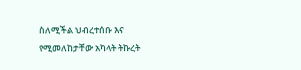ስለሚችል ህብረተሰቡ እና የሚመለከታቸው አካላት ትኩረት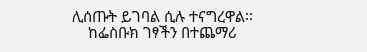ሊሰጡት ይገባል ሲሉ ተናግረዋል፡፡
    ከፌስቡክ ገፃችን በተጨማሪ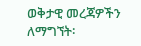ወቅታዊ መረጃዎችን ለማግኘት፡